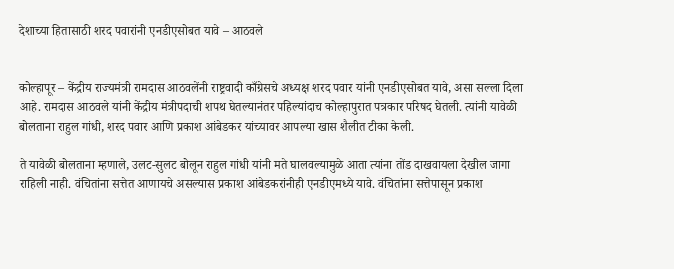देशाच्या हितासाठी शरद पवारांनी एनडीएसोबत यावे – आठवले


कोल्हापूर – केंद्रीय राज्यमंत्री रामदास आठवलेंनी राष्ट्रवादी काँग्रेसचे अध्यक्ष शरद पवार यांनी एनडीएसोबत यावे, असा सल्ला दिला आहे. रामदास आठवले यांनी केंद्रीय मंत्रीपदाची शपथ घेतल्यानंतर पहिल्यांदाच कोल्हापुरात पत्रकार परिषद घेतली. त्यांनी यावेळी बोलताना राहुल गांधी, शरद पवार आणि प्रकाश आंबेडकर यांच्यावर आपल्या खास शैलीत टीका केली.

ते यावेळी बोलताना म्हणाले, उलट-सुलट बोलून राहुल गांधी यांनी मते घालवल्यामुळे आता त्यांना तोंड दाखवायला देखील जागा राहिली नाही. वंचितांना सत्तेत आणायचे असल्यास प्रकाश आंबेडकरांनीही एनडीएमध्ये यावे. वंचितांना सत्तेपासून प्रकाश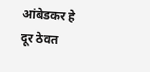आंबेडकर हे दूर ठेवत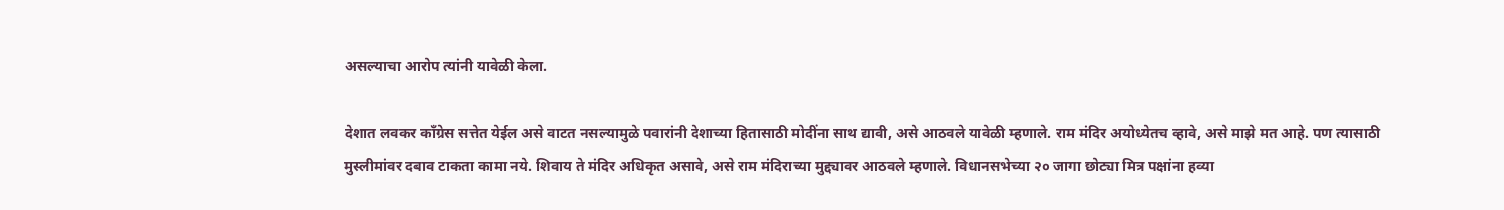असल्याचा आरोप त्यांनी यावेळी केला.

देशात लवकर काँग्रेस सत्तेत येईल असे वाटत नसल्यामुळे पवारांनी देशाच्या हितासाठी मोदींना साथ द्यावी, असे आठवले यावेळी म्हणाले. राम मंदिर अयोध्येतच व्हावे, असे माझे मत आहे. पण त्यासाठी मुस्लीमांवर दबाव टाकता कामा नये. शिवाय ते मंदिर अधिकृत असावे, असे राम मंदिराच्या मुद्द्यावर आठवले म्हणाले. विधानसभेच्या २० जागा छोट्या मित्र पक्षांना हव्या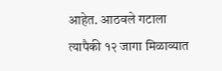आहेत. आठवले गटाला त्यापैकी १२ जागा मिळाव्यात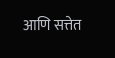आणि सत्तेत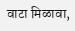वाटा मिळावा,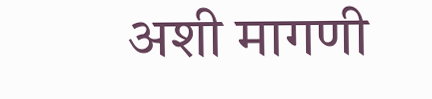अशी मागणी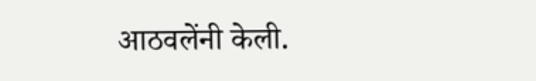आठवलेंनी केली.